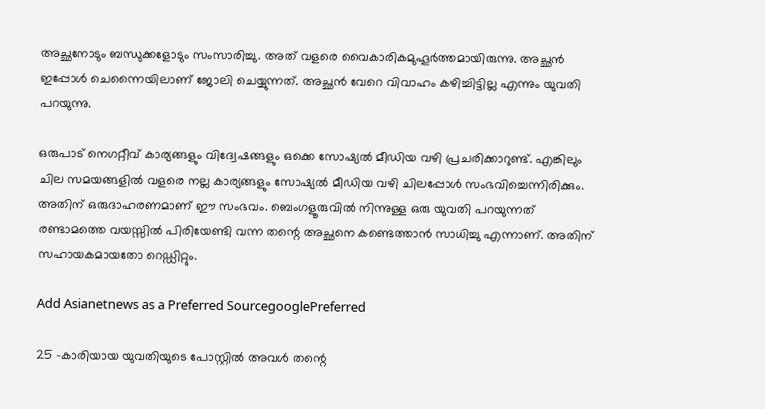അച്ഛനോടും ബന്ധുക്കളോടും സംസാരിച്ചു. അത് വളരെ വൈകാരികമുഹൂർത്തമായിരുന്നു. അച്ഛൻ ഇപ്പോൾ ചെന്നൈയിലാണ് ജോലി ചെയ്യുന്നത്. അച്ഛൻ വേറെ വിവാഹം കഴിച്ചിട്ടില്ല എന്നും യുവതി പറയുന്നു.

ഒരുപാട് നെഗറ്റീവ് കാര്യങ്ങളും വിദ്വേഷങ്ങളും ഒക്കെ സോഷ്യൽ മീഡിയ വഴി പ്രചരിക്കാറുണ്ട്. എങ്കിലും ചില സമയങ്ങളിൽ വളരെ നല്ല കാര്യങ്ങളും സോഷ്യൽ മീഡിയ വഴി ചിലപ്പോൾ സംഭവിച്ചെന്നിരിക്കും. അതിന് ഒരുദാഹരണമാണ് ഈ സംഭവം. ബെംഗളൂരുവിൽ നിന്നുള്ള ഒരു യുവതി പറയുന്നത് രണ്ടാമത്തെ വയസ്സിൽ പിരിയേണ്ടി വന്ന തന്റെ അച്ഛനെ കണ്ടെത്താൻ സാധിച്ചു എന്നാണ്. അതിന് സഹായകമായതോ റെഡ്ഡിറ്റും.

Add Asianetnews as a Preferred SourcegooglePreferred

25 -കാരിയായ യുവതിയുടെ പോസ്റ്റിൽ അവൾ തന്റെ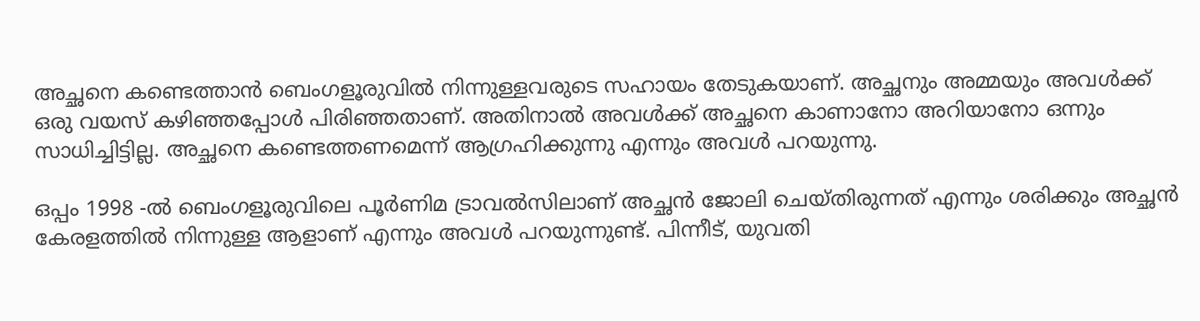അച്ഛനെ കണ്ടെത്താൻ ബെംഗളൂരുവിൽ നിന്നുള്ളവരുടെ സഹായം തേടുകയാണ്. അച്ഛനും അമ്മയും അവൾക്ക് ഒരു വയസ് കഴിഞ്ഞപ്പോൾ പിരിഞ്ഞതാണ്. അതിനാൽ അവൾക്ക് അച്ഛനെ കാണാനോ അറിയാനോ ഒന്നും സാധിച്ചിട്ടില്ല. അച്ഛനെ കണ്ടെത്തണമെന്ന് ആഗ്രഹിക്കുന്നു എന്നും അവൾ പറയുന്നു.

ഒപ്പം 1998 -ൽ ബെംഗളൂരുവിലെ പൂർണിമ ട്രാവൽസിലാണ് അച്ഛൻ ജോലി ചെയ്തിരുന്നത് എന്നും ശരിക്കും അച്ഛൻ കേരളത്തിൽ നിന്നുള്ള ആളാണ് എന്നും അവൾ പറയുന്നുണ്ട്. പിന്നീട്, യുവതി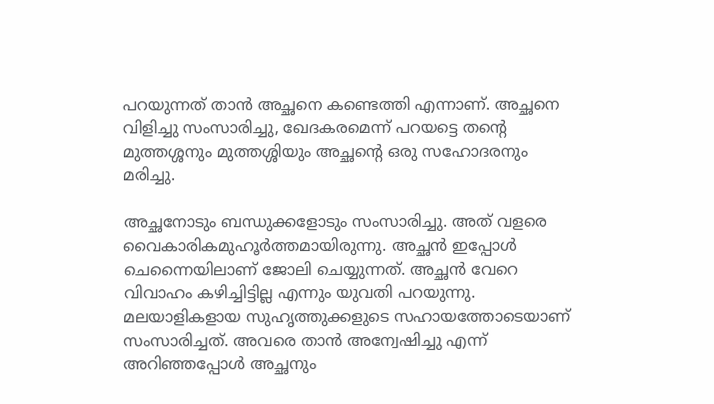പറയുന്നത് താൻ‌ അച്ഛനെ കണ്ടെത്തി എന്നാണ്. അച്ഛനെ വിളിച്ചു സംസാരിച്ചു, ഖേദകരമെന്ന് പറയട്ടെ തന്റെ മുത്തശ്ശനും മുത്തശ്ശിയും അച്ഛന്റെ ഒരു സഹോദരനും മരിച്ചു.

അച്ഛനോടും ബന്ധുക്കളോടും സംസാരിച്ചു. അത് വളരെ വൈകാരികമുഹൂർത്തമായിരുന്നു. അച്ഛൻ ഇപ്പോൾ ചെന്നൈയിലാണ് ജോലി ചെയ്യുന്നത്. അച്ഛൻ വേറെ വിവാഹം കഴിച്ചിട്ടില്ല എന്നും യുവതി പറയുന്നു. മലയാളികളായ സുഹൃത്തുക്കളുടെ സഹായത്തോടെയാണ് സംസാരിച്ചത്. അവരെ താൻ അന്വേഷിച്ചു എന്ന് അറിഞ്ഞപ്പോൾ അച്ഛനും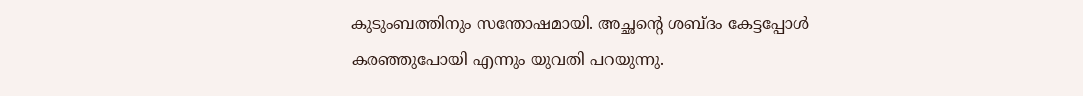കുടുംബത്തിനും സന്തോഷമായി. അച്ഛന്റെ ശബ്ദം കേട്ടപ്പോൾ കരഞ്ഞുപോയി എന്നും യുവതി പറയുന്നു.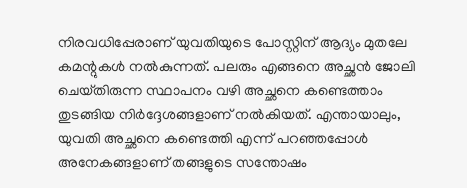നിരവധിപ്പേരാണ് യുവതിയുടെ പോസ്റ്റിന് ആദ്യം മുതലേ കമന്റുകൾ നൽകുന്നത്. പലരും എങ്ങനെ അച്ഛൻ ജോലി ചെയ്‌തിരുന്ന സ്ഥാപനം വഴി അച്ഛനെ കണ്ടെത്താം തുടങ്ങിയ നിർദ്ദേശങ്ങളാണ് നൽകിയത്. എന്തായാലും, യുവതി അച്ഛനെ കണ്ടെത്തി എന്ന് പറഞ്ഞപ്പോൾ അനേകങ്ങളാണ് തങ്ങളുടെ സന്തോഷം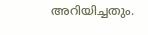അറിയിച്ചതും.